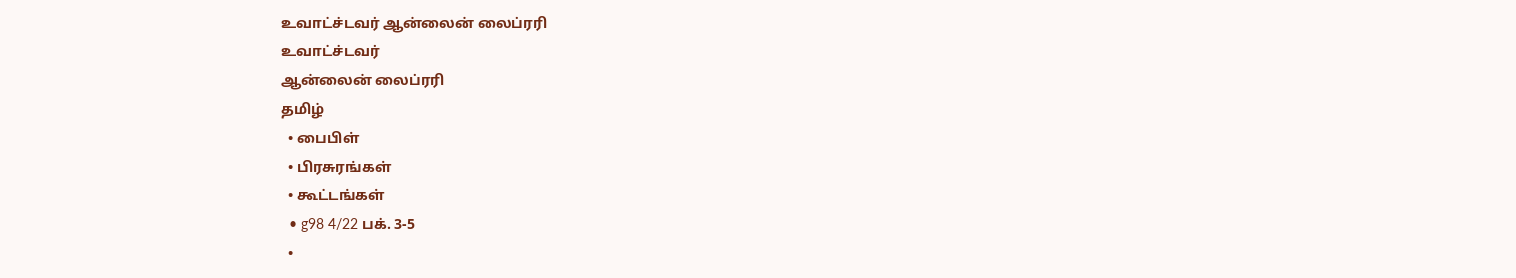உவாட்ச்டவர் ஆன்லைன் லைப்ரரி
உவாட்ச்டவர்
ஆன்லைன் லைப்ரரி
தமிழ்
  • பைபிள்
  • பிரசுரங்கள்
  • கூட்டங்கள்
  • g98 4/22 பக். 3-5
  •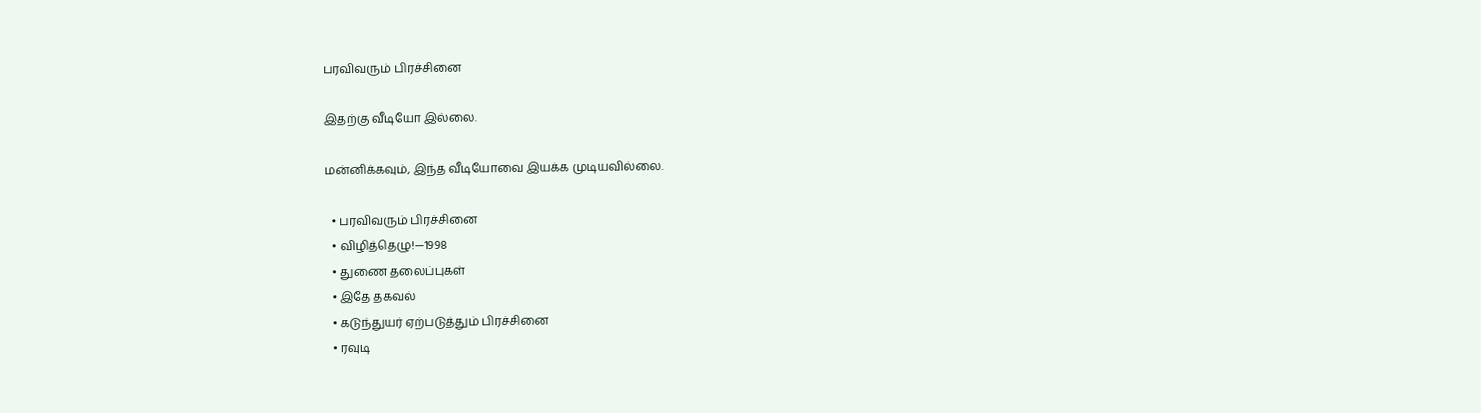பரவிவரும் பிரச்சினை

இதற்கு வீடியோ இல்லை.

மன்னிக்கவும், இந்த வீடியோவை இயக்க முடியவில்லை.

  • பரவிவரும் பிரச்சினை
  • விழித்தெழு!—1998
  • துணை தலைப்புகள்
  • இதே தகவல்
  • கடுந்துயர் ஏற்படுத்தும் பிரச்சினை
  • ரவுடி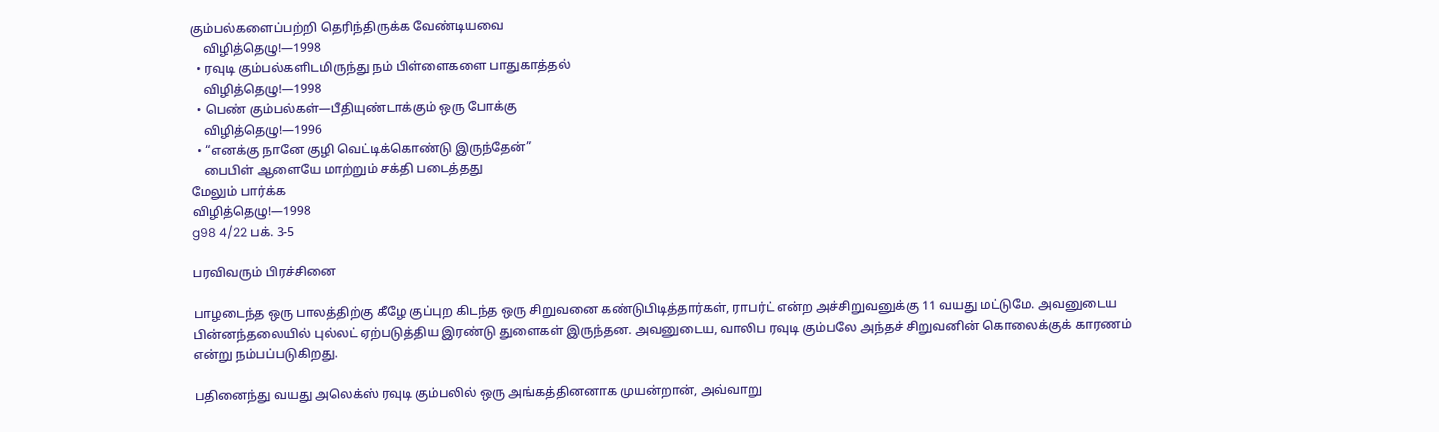கும்பல்களைப்பற்றி தெரிந்திருக்க வேண்டியவை
    விழித்தெழு!—1998
  • ரவுடி கும்பல்களிடமிருந்து நம் பிள்ளைகளை பாதுகாத்தல்
    விழித்தெழு!—1998
  • பெண் கும்பல்கள்—பீதியுண்டாக்கும் ஒரு போக்கு
    விழித்தெழு!—1996
  • “எனக்கு நானே குழி வெட்டிக்கொண்டு இருந்தேன்”
    பைபிள் ஆளையே மாற்றும் சக்தி படைத்தது
மேலும் பார்க்க
விழித்தெழு!—1998
g98 4/22 பக். 3-5

பரவிவரும் பிரச்சினை

பாழடைந்த ஒரு பாலத்திற்கு கீழே குப்புற கிடந்த ஒரு சிறுவனை கண்டுபிடித்தார்கள், ராபர்ட் என்ற அச்சிறுவனுக்கு 11 வயது மட்டுமே. அவனுடைய பின்னந்தலையில் புல்லட் ஏற்படுத்திய இரண்டு துளைகள் இருந்தன. அவனுடைய, வாலிப ரவுடி கும்பலே அந்தச் சிறுவனின் கொலைக்குக் காரணம் என்று நம்பப்படுகிறது.

பதினைந்து வயது அலெக்ஸ் ரவுடி கும்பலில் ஒரு அங்கத்தினனாக முயன்றான், அவ்வாறு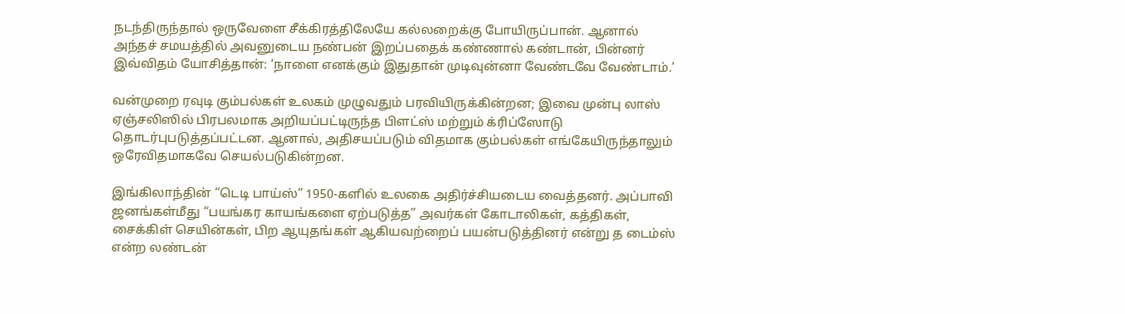நடந்திருந்தால் ஒருவேளை சீக்கிரத்திலேயே கல்லறைக்கு போயிருப்பான். ஆனால் அந்தச் சமயத்தில் அவனுடைய நண்பன் இறப்பதைக் கண்ணால் கண்டான், பின்னர் இவ்விதம் யோசித்தான்: ‘நாளை எனக்கும் இதுதான் முடிவுன்னா வேண்டவே வேண்டாம்.’

வன்முறை ரவுடி கும்பல்கள் உலகம் முழுவதும் பரவியிருக்கின்றன; இவை முன்பு லாஸ் ஏஞ்சலிஸில் பிரபலமாக அறியப்பட்டிருந்த பிளட்ஸ் மற்றும் க்ரிப்ஸோடு தொடர்புபடுத்தப்பட்டன. ஆனால், அதிசயப்படும் விதமாக கும்பல்கள் எங்கேயிருந்தாலும் ஒரேவிதமாகவே செயல்படுகின்றன.

இங்கிலாந்தின் “டெடி பாய்ஸ்” 1950-களில் உலகை அதிர்ச்சியடைய வைத்தனர். அப்பாவி ஜனங்கள்மீது “பயங்கர காயங்களை ஏற்படுத்த” அவர்கள் கோடாலிகள், கத்திகள், சைக்கிள் செயின்கள், பிற ஆயுதங்கள் ஆகியவற்றைப் பயன்படுத்தினர் என்று த டைம்ஸ் என்ற லண்டன்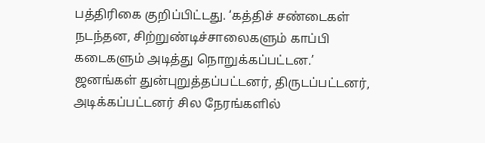பத்திரிகை குறிப்பிட்டது. ‘கத்திச் சண்டைகள் நடந்தன, சிற்றுண்டிச்சாலைகளும் காப்பி கடைகளும் அடித்து நொறுக்கப்பட்டன.’ ஜனங்கள் துன்புறுத்தப்பட்டனர், திருடப்பட்டனர், அடிக்கப்பட்டனர் சில நேரங்களில்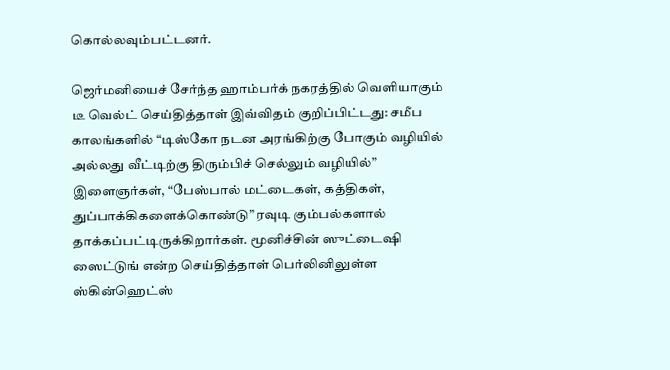கொல்லவும்பட்டனர்.

ஜெர்மனியைச் சேர்ந்த ஹாம்பர்க் நகரத்தில் வெளியாகும் டீ வெல்ட் செய்தித்தாள் இவ்விதம் குறிப்பிட்டது: சமீப காலங்களில் “டிஸ்கோ நடன அரங்கிற்கு போகும் வழியில் அல்லது வீட்டிற்கு திரும்பிச் செல்லும் வழியில்” இளைஞர்கள், “பேஸ்பால் மட்டைகள், கத்திகள், துப்பாக்கிகளைக்கொண்டு” ரவுடி கும்பல்களால் தாக்கப்பட்டிருக்கிறார்கள். மூனிச்சின் ஸுட்டைஷி ஸைட்டுங் என்ற செய்தித்தாள் பெர்லினிலுள்ள ஸ்கின்ஹெட்ஸ்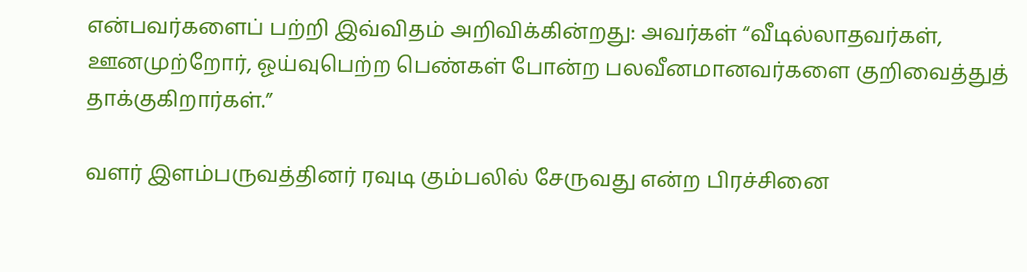என்பவர்களைப் பற்றி இவ்விதம் அறிவிக்கின்றது: அவர்கள் “வீடில்லாதவர்கள், ஊனமுற்றோர், ஓய்வுபெற்ற பெண்கள் போன்ற பலவீனமானவர்களை குறிவைத்துத் தாக்குகிறார்கள்.”

வளர் இளம்பருவத்தினர் ரவுடி கும்பலில் சேருவது என்ற பிரச்சினை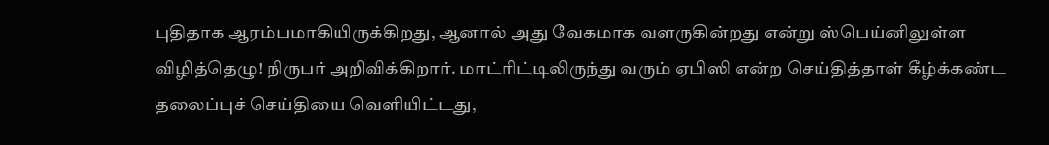புதிதாக ஆரம்பமாகியிருக்கிறது, ஆனால் அது வேகமாக வளருகின்றது என்று ஸ்பெய்னிலுள்ள விழித்தெழு! நிருபர் அறிவிக்கிறார். மாட்ரிட்டிலிருந்து வரும் ஏபிஸி என்ற செய்தித்தாள் கீழ்க்கண்ட தலைப்புச் செய்தியை வெளியிட்டது,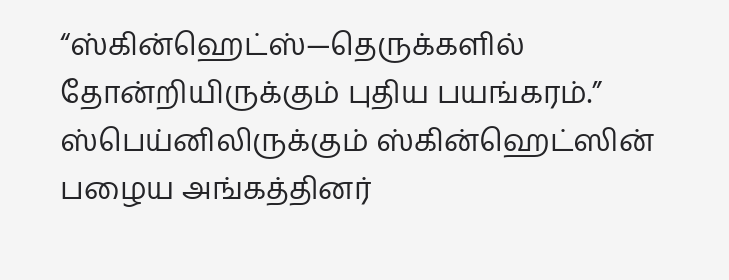“ஸ்கின்ஹெட்ஸ்—தெருக்களில் தோன்றியிருக்கும் புதிய பயங்கரம்.” ஸ்பெய்னிலிருக்கும் ஸ்கின்ஹெட்ஸின் பழைய அங்கத்தினர்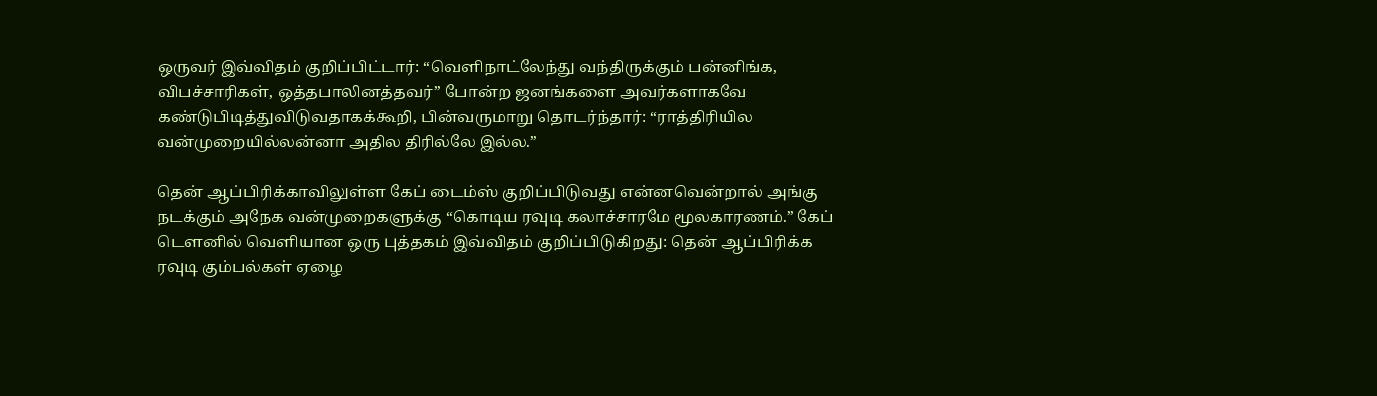ஒருவர் இவ்விதம் குறிப்பிட்டார்: “வெளிநாட்லேந்து வந்திருக்கும் பன்னிங்க, விபச்சாரிகள், ஒத்தபாலினத்தவர்” போன்ற ஜனங்களை அவர்களாகவே கண்டுபிடித்துவிடுவதாகக்கூறி, பின்வருமாறு தொடர்ந்தார்: “ராத்திரியில வன்முறையில்லன்னா அதில திரில்லே இல்ல.”

தென் ஆப்பிரிக்காவிலுள்ள கேப் டைம்ஸ் குறிப்பிடுவது என்னவென்றால் அங்கு நடக்கும் அநேக வன்முறைகளுக்கு “கொடிய ரவுடி கலாச்சாரமே மூலகாரணம்.” கேப் டௌனில் வெளியான ஒரு புத்தகம் இவ்விதம் குறிப்பிடுகிறது: தென் ஆப்பிரிக்க ரவுடி கும்பல்கள் ஏழை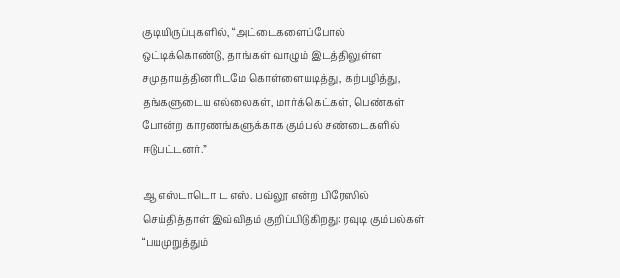குடியிருப்புகளில், “அட்டைகளைப்போல் ஒட்டிக்கொண்டு, தாங்கள் வாழும் இடத்திலுள்ள சமுதாயத்தினரிடமே கொள்ளையடித்து, கற்பழித்து, தங்களுடைய எல்லைகள், மார்க்கெட்கள், பெண்கள் போன்ற காரணங்களுக்காக கும்பல் சண்டைகளில் ஈடுபட்டனர்.”

ஆ எஸ்டாடொ ட எஸ். பவ்லூ என்ற பிரேஸில் செய்தித்தாள் இவ்விதம் குறிப்பிடுகிறது: ரவுடி கும்பல்கள் “பயமுறுத்தும்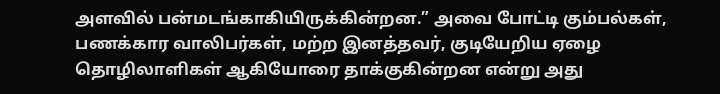அளவில் பன்மடங்காகியிருக்கின்றன.” அவை போட்டி கும்பல்கள், பணக்கார வாலிபர்கள், மற்ற இனத்தவர், குடியேறிய ஏழை தொழிலாளிகள் ஆகியோரை தாக்குகின்றன என்று அது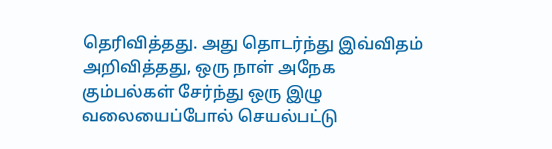தெரிவித்தது. அது தொடர்ந்து இவ்விதம் அறிவித்தது, ஒரு நாள் அநேக கும்பல்கள் சேர்ந்து ஒரு இழு வலையைப்போல் செயல்பட்டு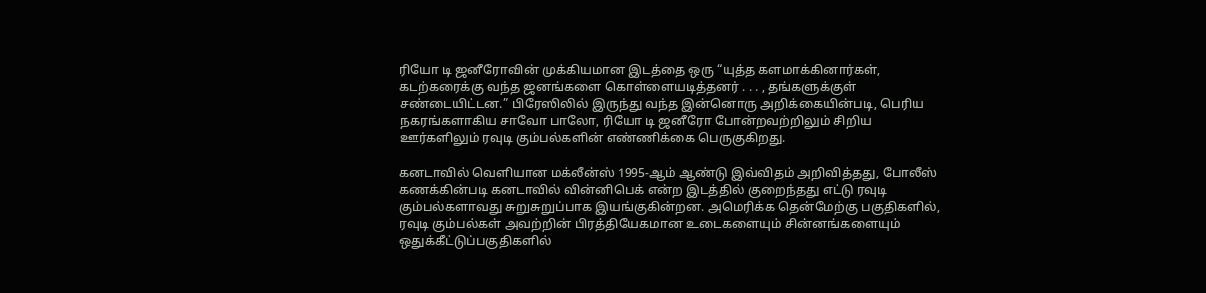ரியோ டி ஜனீரோவின் முக்கியமான இடத்தை ஒரு “யுத்த களமாக்கினார்கள், கடற்கரைக்கு வந்த ஜனங்களை கொள்ளையடித்தனர் . . . , தங்களுக்குள் சண்டையிட்டன.” பிரேஸிலில் இருந்து வந்த இன்னொரு அறிக்கையின்படி, பெரிய நகரங்களாகிய சாவோ பாலோ, ரியோ டி ஜனீரோ போன்றவற்றிலும் சிறிய ஊர்களிலும் ரவுடி கும்பல்களின் எண்ணிக்கை பெருகுகிறது.

கனடாவில் வெளியான மக்லீன்ஸ் 1995-ஆம் ஆண்டு இவ்விதம் அறிவித்தது, போலீஸ் கணக்கின்படி கனடாவில் வின்னிபெக் என்ற இடத்தில் குறைந்தது எட்டு ரவுடி கும்பல்களாவது சுறுசுறுப்பாக இயங்குகின்றன. அமெரிக்க தென்மேற்கு பகுதிகளில், ரவுடி கும்பல்கள் அவற்றின் பிரத்தியேகமான உடைகளையும் சின்னங்களையும் ஒதுக்கீட்டுப்பகுதிகளில்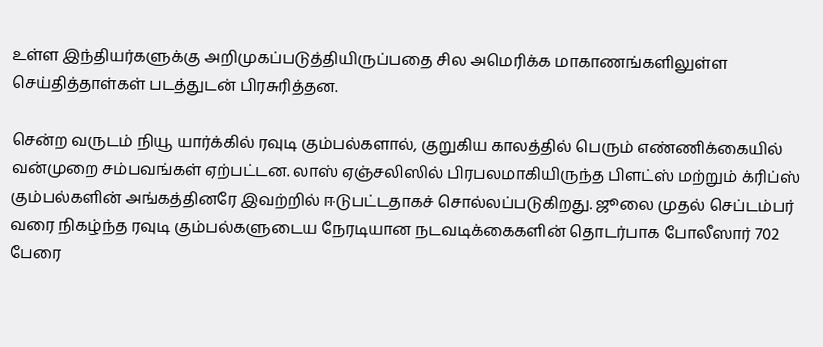உள்ள இந்தியர்களுக்கு அறிமுகப்படுத்தியிருப்பதை சில அமெரிக்க மாகாணங்களிலுள்ள செய்தித்தாள்கள் படத்துடன் பிரசுரித்தன.

சென்ற வருடம் நியூ யார்க்கில் ரவுடி கும்பல்களால், குறுகிய காலத்தில் பெரும் எண்ணிக்கையில் வன்முறை சம்பவங்கள் ஏற்பட்டன. லாஸ் ஏஞ்சலிஸில் பிரபலமாகியிருந்த பிளட்ஸ் மற்றும் க்ரிப்ஸ் கும்பல்களின் அங்கத்தினரே இவற்றில் ஈடுபட்டதாகச் சொல்லப்படுகிறது. ஜூலை முதல் செப்டம்பர் வரை நிகழ்ந்த ரவுடி கும்பல்களுடைய நேரடியான நடவடிக்கைகளின் தொடர்பாக போலீஸார் 702 பேரை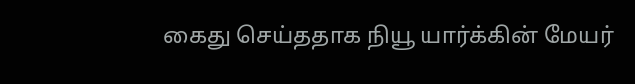கைது செய்ததாக நியூ யார்க்கின் மேயர்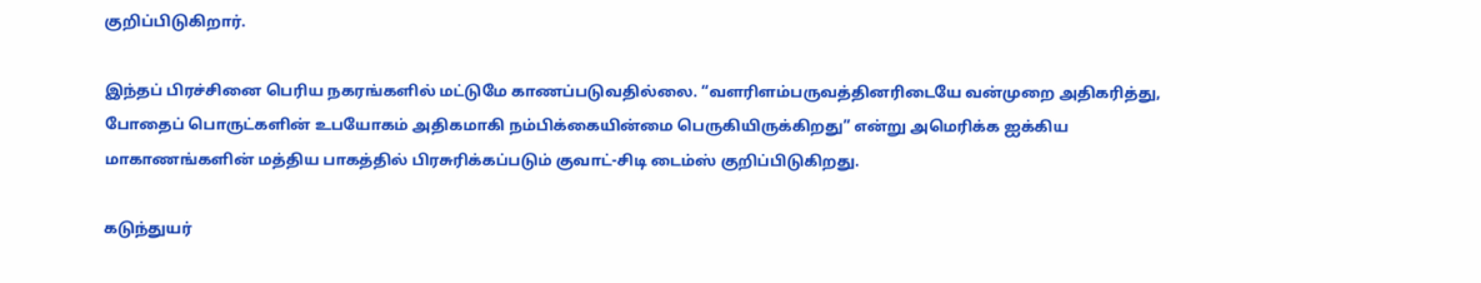குறிப்பிடுகிறார்.

இந்தப் பிரச்சினை பெரிய நகரங்களில் மட்டுமே காணப்படுவதில்லை. “வளரிளம்பருவத்தினரிடையே வன்முறை அதிகரித்து, போதைப் பொருட்களின் உபயோகம் அதிகமாகி நம்பிக்கையின்மை பெருகியிருக்கிறது” என்று அமெரிக்க ஐக்கிய மாகாணங்களின் மத்திய பாகத்தில் பிரசுரிக்கப்படும் குவாட்-சிடி டைம்ஸ் குறிப்பிடுகிறது.

கடுந்துயர்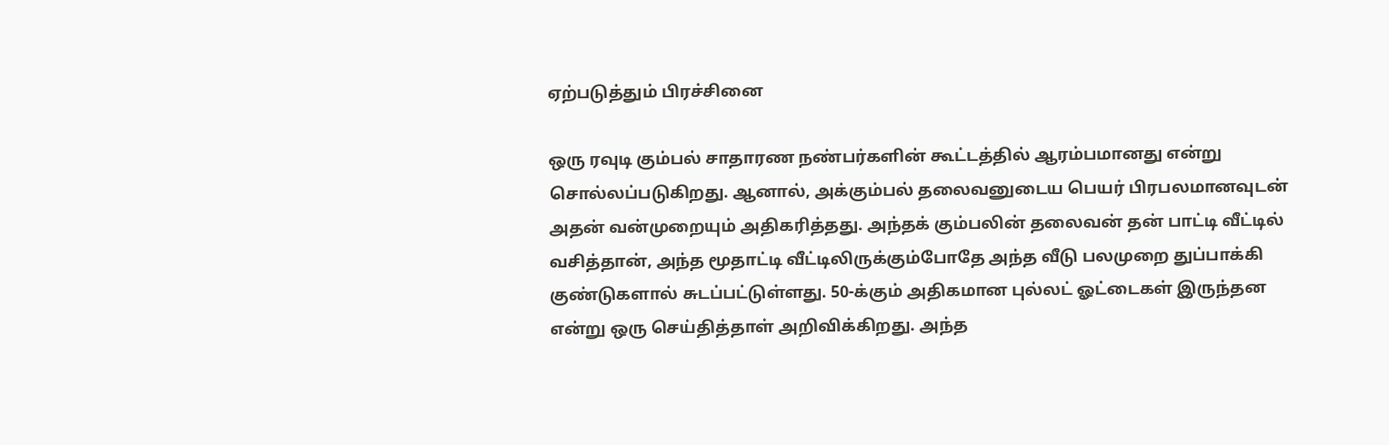ஏற்படுத்தும் பிரச்சினை

ஒரு ரவுடி கும்பல் சாதாரண நண்பர்களின் கூட்டத்தில் ஆரம்பமானது என்று சொல்லப்படுகிறது. ஆனால், அக்கும்பல் தலைவனுடைய பெயர் பிரபலமானவுடன் அதன் வன்முறையும் அதிகரித்தது. அந்தக் கும்பலின் தலைவன் தன் பாட்டி வீட்டில் வசித்தான், அந்த மூதாட்டி வீட்டிலிருக்கும்போதே அந்த வீடு பலமுறை துப்பாக்கி குண்டுகளால் சுடப்பட்டுள்ளது. 50-க்கும் அதிகமான புல்லட் ஓட்டைகள் இருந்தன என்று ஒரு செய்தித்தாள் அறிவிக்கிறது. அந்த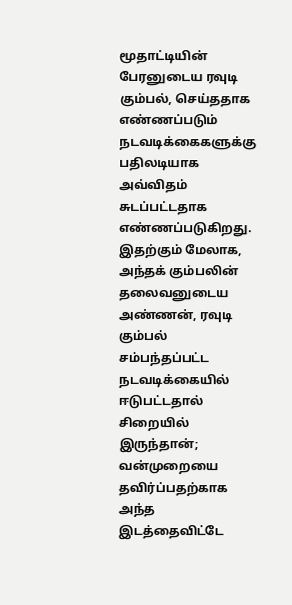மூதாட்டியின் பேரனுடைய ரவுடி கும்பல், செய்ததாக எண்ணப்படும் நடவடிக்கைகளுக்கு பதிலடியாக அவ்விதம் சுடப்பட்டதாக எண்ணப்படுகிறது. இதற்கும் மேலாக, அந்தக் கும்பலின் தலைவனுடைய அண்ணன், ரவுடி கும்பல் சம்பந்தப்பட்ட நடவடிக்கையில் ஈடுபட்டதால் சிறையில் இருந்தான்; வன்முறையை தவிர்ப்பதற்காக அந்த இடத்தைவிட்டே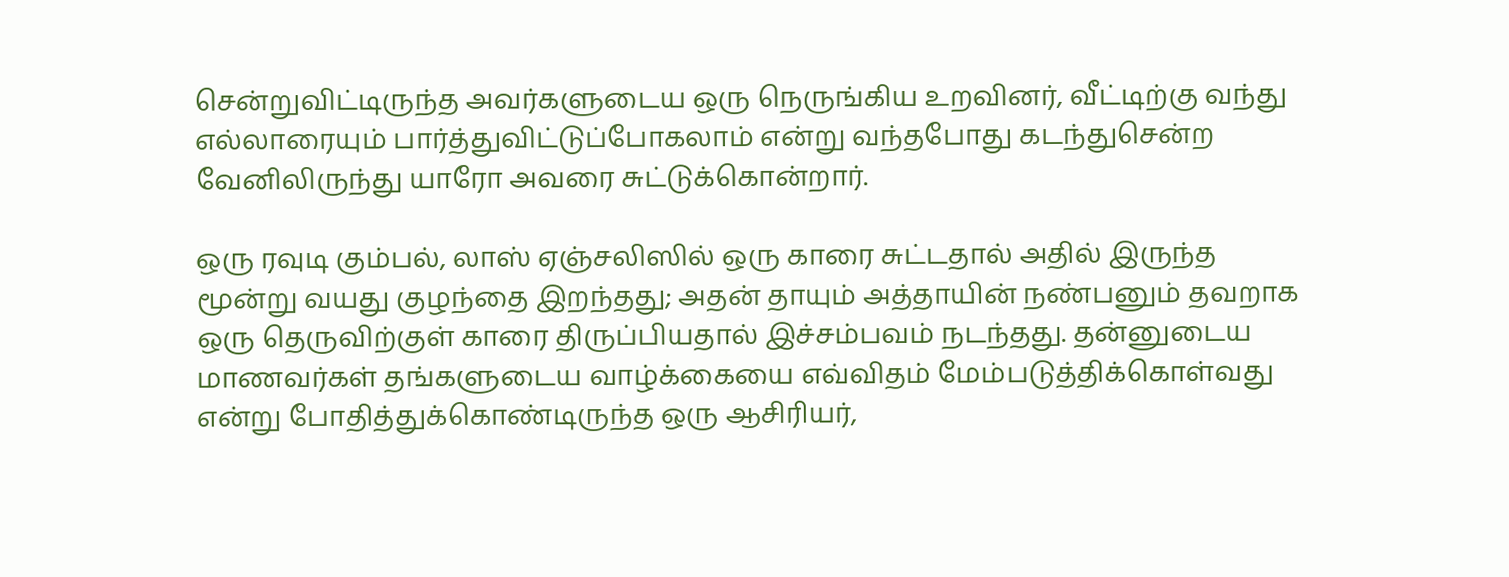சென்றுவிட்டிருந்த அவர்களுடைய ஒரு நெருங்கிய உறவினர், வீட்டிற்கு வந்து எல்லாரையும் பார்த்துவிட்டுப்போகலாம் என்று வந்தபோது கடந்துசென்ற வேனிலிருந்து யாரோ அவரை சுட்டுக்கொன்றார்.

ஒரு ரவுடி கும்பல், லாஸ் ஏஞ்சலிஸில் ஒரு காரை சுட்டதால் அதில் இருந்த மூன்று வயது குழந்தை இறந்தது; அதன் தாயும் அத்தாயின் நண்பனும் தவறாக ஒரு தெருவிற்குள் காரை திருப்பியதால் இச்சம்பவம் நடந்தது. தன்னுடைய மாணவர்கள் தங்களுடைய வாழ்க்கையை எவ்விதம் மேம்படுத்திக்கொள்வது என்று போதித்துக்கொண்டிருந்த ஒரு ஆசிரியர்,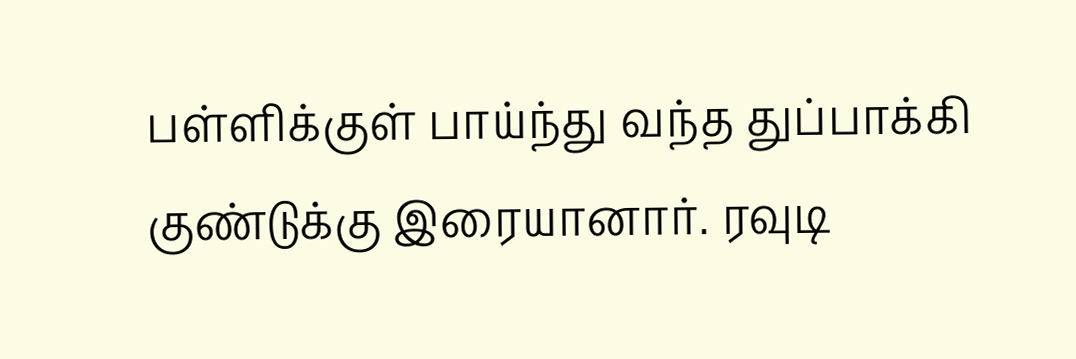பள்ளிக்குள் பாய்ந்து வந்த துப்பாக்கி குண்டுக்கு இரையானார். ரவுடி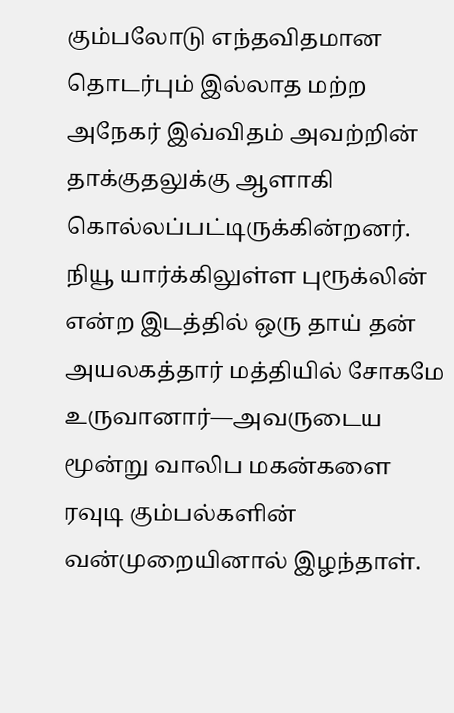கும்பலோடு எந்தவிதமான தொடர்பும் இல்லாத மற்ற அநேகர் இவ்விதம் அவற்றின் தாக்குதலுக்கு ஆளாகி கொல்லப்பட்டிருக்கின்றனர். நியூ யார்க்கிலுள்ள புரூக்லின் என்ற இடத்தில் ஒரு தாய் தன் அயலகத்தார் மத்தியில் சோகமே உருவானார்—அவருடைய மூன்று வாலிப மகன்களை ரவுடி கும்பல்களின் வன்முறையினால் இழந்தாள்.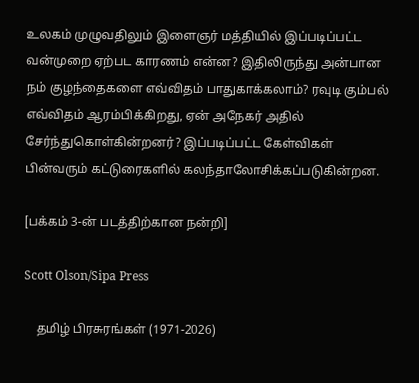உலகம் முழுவதிலும் இளைஞர் மத்தியில் இப்படிப்பட்ட வன்முறை ஏற்பட காரணம் என்ன? இதிலிருந்து அன்பான நம் குழந்தைகளை எவ்விதம் பாதுகாக்கலாம்? ரவுடி கும்பல் எவ்விதம் ஆரம்பிக்கிறது, ஏன் அநேகர் அதில் சேர்ந்துகொள்கின்றனர்? இப்படிப்பட்ட கேள்விகள் பின்வரும் கட்டுரைகளில் கலந்தாலோசிக்கப்படுகின்றன.

[பக்கம் 3-ன் படத்திற்கான நன்றி]

Scott Olson/Sipa Press

    தமிழ் பிரசுரங்கள் (1971-2026)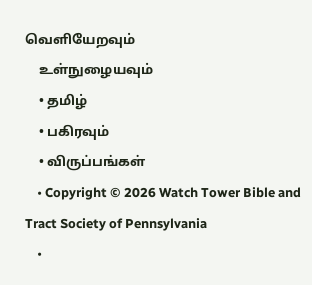வெளியேறவும்
    உள்நுழையவும்
    • தமிழ்
    • பகிரவும்
    • விருப்பங்கள்
    • Copyright © 2026 Watch Tower Bible and Tract Society of Pennsylvania
    •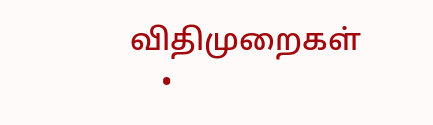விதிமுறைகள்
    •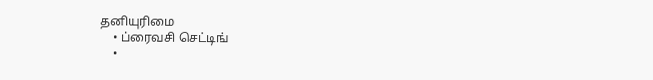தனியுரிமை
    • ப்ரைவசி செட்டிங்
    •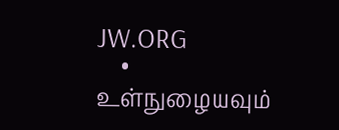JW.ORG
    • உள்நுழையவும்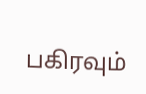பகிரவும்